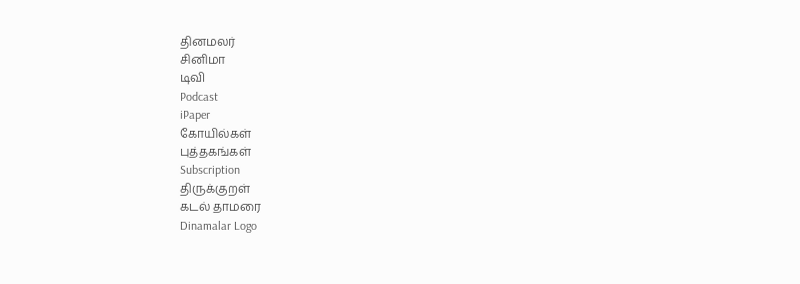தினமலர்
சினிமா
டிவி
Podcast
iPaper
கோயில்கள்
புத்தகங்கள்
Subscription
திருக்குறள்
கடல் தாமரை
Dinamalar Logo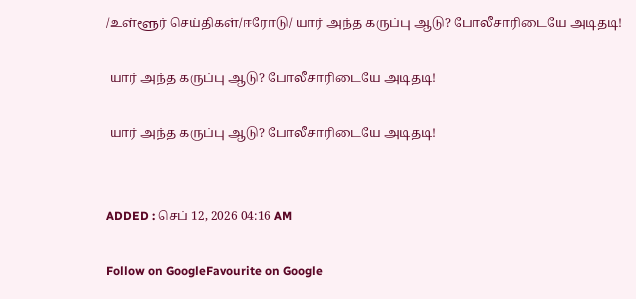/உள்ளூர் செய்திகள்/ஈரோடு/ யார் அந்த கருப்பு ஆடு? போலீசாரிடையே அடிதடி!

 யார் அந்த கருப்பு ஆடு? போலீசாரிடையே அடிதடி!

 யார் அந்த கருப்பு ஆடு? போலீசாரிடையே அடிதடி!


ADDED : செப் 12, 2026 04:16 AM

Follow on GoogleFavourite on Google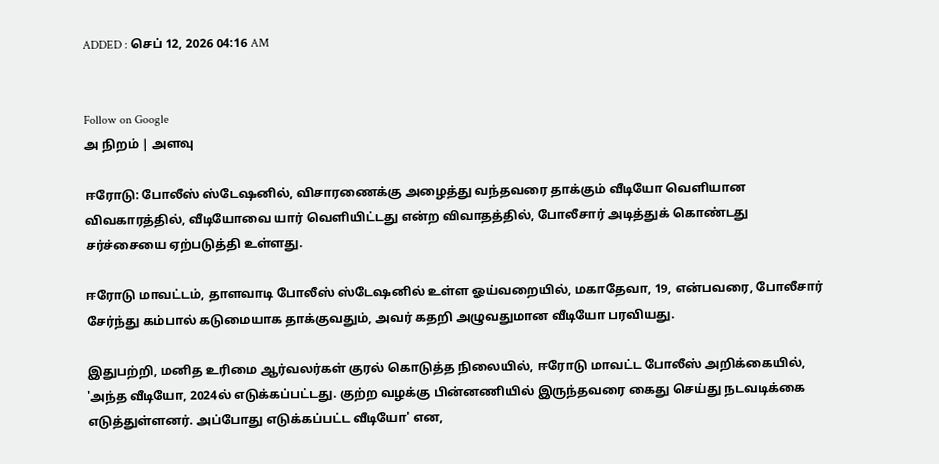ADDED : செப் 12, 2026 04:16 AM


Follow on Google
அ நிறம் | அளவு

ஈரோடு: போலீஸ் ஸ்டேஷனில், விசாரணைக்கு அழைத்து வந்தவரை தாக்கும் வீடியோ வெளியான விவகாரத்தில், வீடியோவை யார் வெளியிட்டது என்ற விவாதத்தில், போலீசார் அடித்துக் கொண்டது சர்ச்சையை ஏற்படுத்தி உள்ளது.

ஈரோடு மாவட்டம், தாளவாடி போலீஸ் ஸ்டேஷனில் உள்ள ஓய்வறையில், மகாதேவா, 19, என்பவரை, போலீசார் சேர்ந்து கம்பால் கடுமையாக தாக்குவதும், அவர் கதறி அழுவதுமான வீடியோ பரவியது.

இதுபற்றி, மனித உரிமை ஆர்வலர்கள் குரல் கொடுத்த நிலையில், ஈரோடு மாவட்ட போலீஸ் அறிக்கையில், 'அந்த வீடியோ, 2024ல் எடுக்கப்பட்டது. குற்ற வழக்கு பின்னணியில் இருந்தவரை கைது செய்து நடவடிக்கை எடுத்துள்ளனர். அப்போது எடுக்கப்பட்ட வீடியோ' என,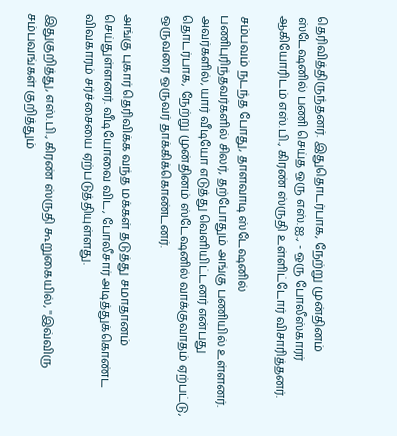தெரிவித்திருந்தனர். இதுதொடர்பாக, நேற்று முன்தினம் ஸ்டேஷனில் பணி செய்த ஒரு எஸ்.ஐ., - ஒரு போலீஸ்காரர் ஆகியோரிடம் எஸ்.பி., கிரண் ஸ்ருதி உள்ளிட்டோர் விசாரித்தனர்.

சம்பவம் நடந்த போது, தாளவாடி ஸ்டேஷனில் பணிபுரிந்தவர்களில் சிலர், தற்போதும் அங்கு பணியில் உள்ளனர். அவர்களில், யார் வீடியோ எடுத்து வெளியிட்டனர் என்பது தொடர்பாக, நேற்று முன்தினம் ஸ்டேஷனில் வாக்குவாதம் ஏற்பட்டு, ஒருவரை ஒருவர் தாக்கிக்கொண்டனர்.

அங்கு புகார் தெரிவிக்க வந்த மக்கள் தடுத்து சமாதானம் செய்துள்ளனர். வீடியோவை விட, போலீசார் அடித்துக்கொண்ட விவகாரம் சர்ச்சையை ஏற்படுத்தியுள்ளது.

இதுகுறித்து, எஸ்.பி., கிரண் ஸ்ருதி கூறுகையில், ''இவ்விரு சம்பவங்கள் குறித்தும்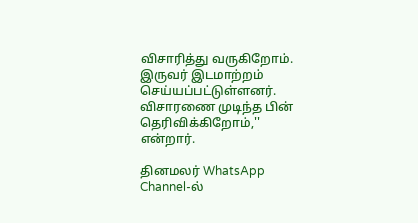விசாரித்து வருகிறோம். இருவர் இடமாற்றம் செய்யப்பட்டுள்ளனர். விசாரணை முடிந்த பின் தெரிவிக்கிறோம்,'' என்றார்.

தினமலர் WhatsApp Channel-ல்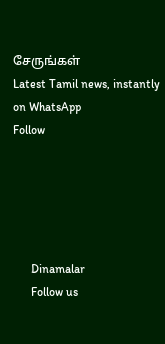சேருங்கள்
Latest Tamil news, instantly on WhatsApp
Follow





      Dinamalar
      Follow us